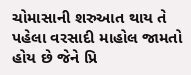ચોમાસાની શરુઆત થાય તે પહેલા વરસાદી માહોલ જામતો હોય છે જેને પ્રિ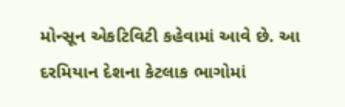મોન્સૂન એકટિવિટી કહેવામાં આવે છે. આ દરમિયાન દેશના કેટલાક ભાગોમાં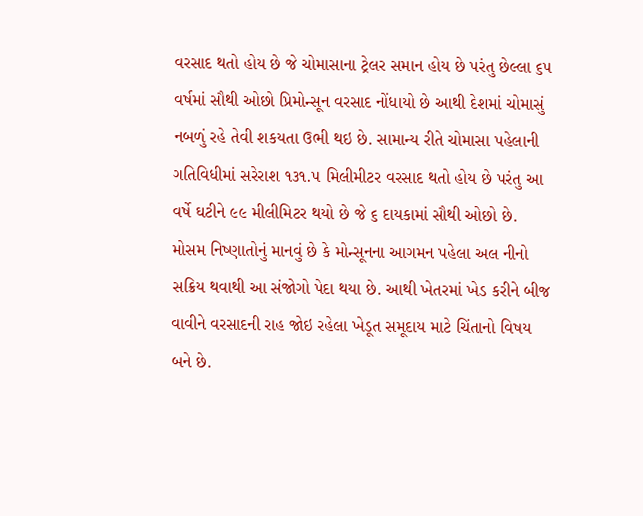વરસાદ થતો હોય છે જે ચોમાસાના ટ્રેલર સમાન હોય છે પરંતુ છેલ્લા ૬૫ વર્ષમાં સૌથી ઓછો પ્રિમોન્સૂન વરસાદ નોંધાયો છે આથી દેશમાં ચોમાસું નબળું રહે તેવી શકયતા ઉભી થઇ છે. સામાન્ય રીતે ચોમાસા પહેલાની ગતિવિધીમાં સરેરાશ ૧૩૧.૫ મિલીમીટર વરસાદ થતો હોય છે પરંતુ આ વર્ષે ઘટીને ૯૯ મીલીમિટર થયો છે જે ૬ દાયકામાં સૌથી ઓછો છે.
મોસમ નિષ્ણાતોનું માનવું છે કે મોન્સૂનના આગમન પહેલા અલ નીનો સક્રિય થવાથી આ સંજોગો પેદા થયા છે. આથી ખેતરમાં ખેડ કરીને બીજ વાવીને વરસાદની રાહ જોઇ રહેલા ખેડૂત સમૂદાય માટે ચિંતાનો વિષય બને છે.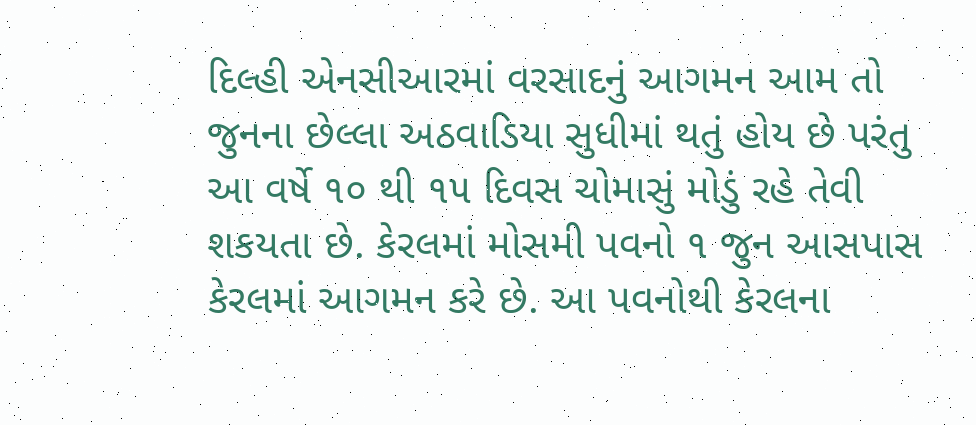દિલ્હી એનસીઆરમાં વરસાદનું આગમન આમ તો જુનના છેલ્લા અઠવાડિયા સુધીમાં થતું હોય છે પરંતુ આ વર્ષે ૧૦ થી ૧૫ દિવસ ચોમાસું મોડું રહે તેવી શકયતા છે. કેરલમાં મોસમી પવનો ૧ જુન આસપાસ કેરલમાં આગમન કરે છે. આ પવનોથી કેરલના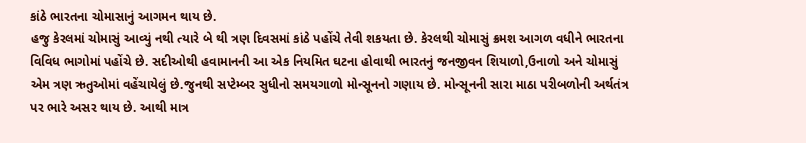કાંઠે ભારતના ચોમાસાનું આગમન થાય છે.
હજુ કેરલમાં ચોમાસું આવ્યું નથી ત્યારે બે થી ત્રણ દિવસમાં કાંઠે પહોંચે તેવી શકયતા છે. કેરલથી ચોમાસું ક્રમશ આગળ વધીને ભારતના વિવિધ ભાગોમાં પહોંચે છે. સદીઓથી હવામાનની આ એક નિયમિત ઘટના હોવાથી ભારતનું જનજીવન શિયાળો,ઉનાળો અને ચોમાસું એમ ત્રણ ઋતુઓમાં વહેંચાયેલું છે.જુનથી સપ્ટેમ્બર સુધીનો સમયગાળો મોન્સૂનનો ગણાય છે. મોન્સૂનની સારા માઠા પરીબળોની અર્થતંત્ર પર ભારે અસર થાય છે. આથી માત્ર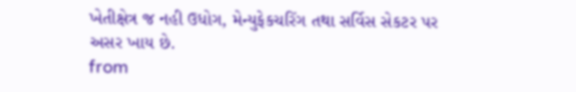ખેતીક્ષેત્ર જ નહી ઉધોગ, મેન્યુફેકચરિંગ તથા સર્વિસ સેકટર પર અસર ખાય છે.
from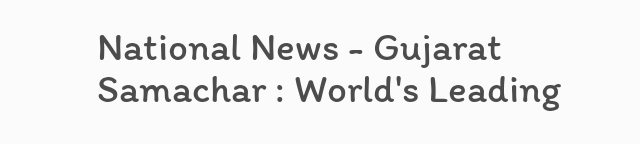National News - Gujarat Samachar : World's Leading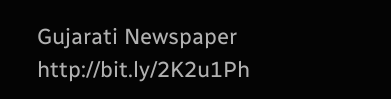Gujarati Newspaper http://bit.ly/2K2u1Ph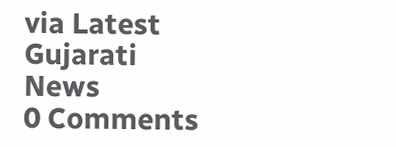via Latest Gujarati News
0 Comments